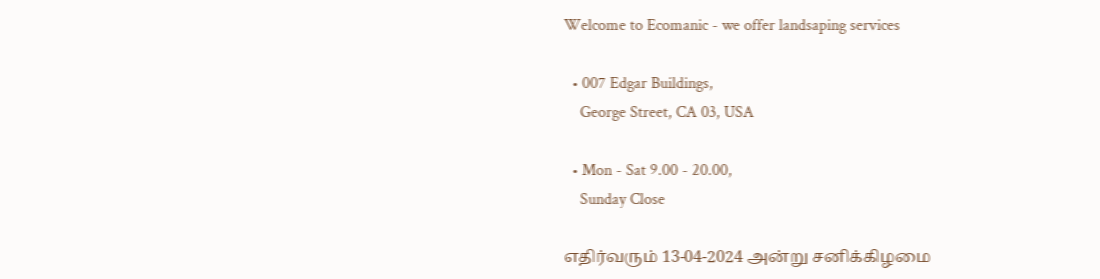Welcome to Ecomanic - we offer landsaping services

  • 007 Edgar Buildings,
    George Street, CA 03, USA

  • Mon - Sat 9.00 - 20.00,
    Sunday Close

எதிர்வரும் 13-04-2024 அன்று சனிக்கிழமை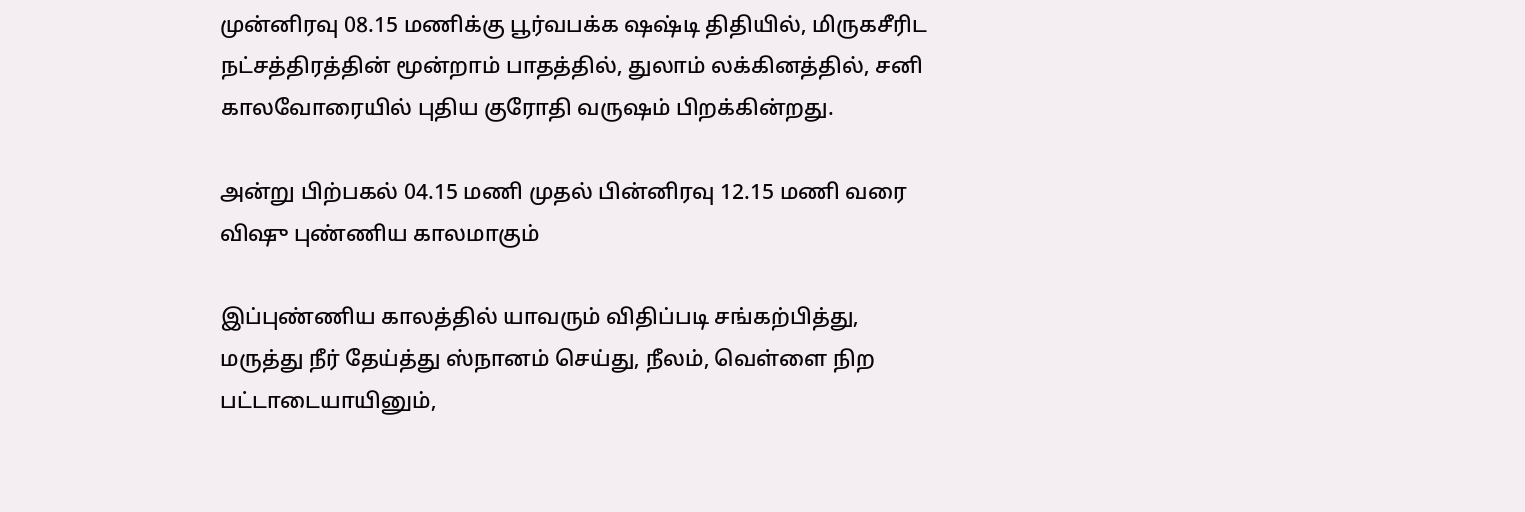முன்னிரவு 08.15 மணிக்கு பூர்வபக்க ஷஷ்டி திதியில், மிருகசீரிட நட்சத்திரத்தின் மூன்றாம் பாதத்தில், துலாம் லக்கினத்தில், சனி காலவோரையில் புதிய குரோதி வருஷம் பிறக்கின்றது.

அன்று பிற்பகல் 04.15 மணி முதல் பின்னிரவு 12.15 மணி வரை விஷு புண்ணிய காலமாகும்

இப்புண்ணிய காலத்தில் யாவரும் விதிப்படி சங்கற்பித்து, மருத்து நீர் தேய்த்து ஸ்நானம் செய்து, நீலம், வெள்ளை நிற பட்டாடையாயினும்,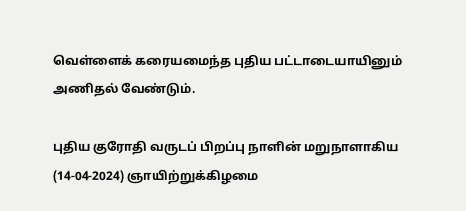வெள்ளைக் கரையமைந்த புதிய பட்டாடையாயினும் அணிதல் வேண்டும்.

புதிய குரோதி வருடப் பிறப்பு நாளின் மறுநாளாகிய (14-04-2024) ஞாயிற்றுக்கிழமை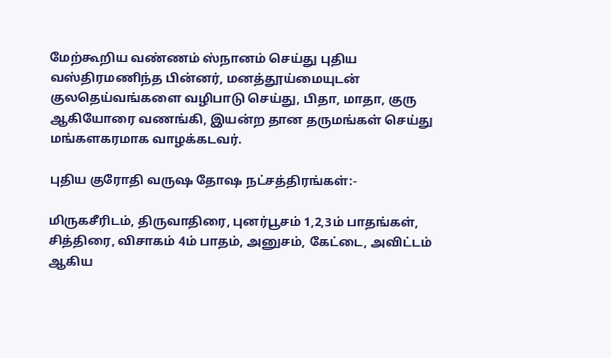மேற்கூறிய வண்ணம் ஸ்நானம் செய்து புதிய வஸ்திரமணிந்த பின்னர், மனத்தூய்மையுடன் குலதெய்வங்களை வழிபாடு செய்து, பிதா, மாதா, குரு ஆகியோரை வணங்கி, இயன்ற தான தருமங்கள் செய்து மங்களகரமாக வாழக்கடவர்.

புதிய குரோதி வருஷ தோஷ நட்சத்திரங்கள்:-

மிருகசீரிடம், திருவாதிரை, புனர்பூசம் 1,2,3ம் பாதங்கள், சித்திரை, விசாகம் 4ம் பாதம், அனுசம், கேட்டை, அவிட்டம் ஆகிய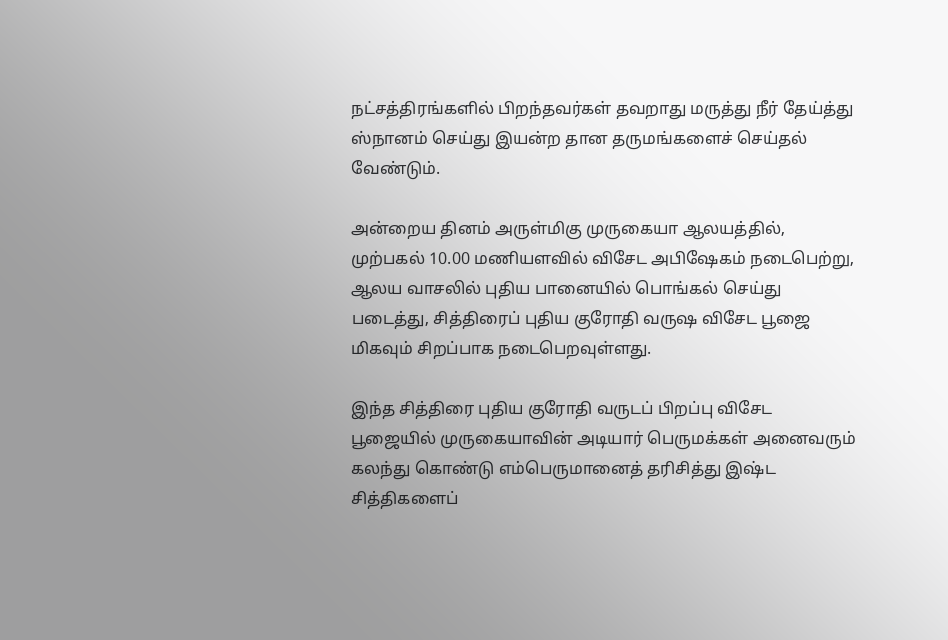நட்சத்திரங்களில் பிறந்தவர்கள் தவறாது மருத்து நீர் தேய்த்து ஸ்நானம் செய்து இயன்ற தான தருமங்களைச் செய்தல் வேண்டும்.

அன்றைய தினம் அருள்மிகு முருகையா ஆலயத்தில்,  முற்பகல் 10.00 மணியளவில் விசேட அபிஷேகம் நடைபெற்று, ஆலய வாசலில் புதிய பானையில் பொங்கல் செய்து படைத்து, சித்திரைப் புதிய குரோதி வருஷ விசேட பூஜை மிகவும் சிறப்பாக நடைபெறவுள்ளது.

இந்த சித்திரை புதிய குரோதி வருடப் பிறப்பு விசேட பூஜையில் முருகையாவின் அடியார் பெருமக்கள் அனைவரும் கலந்து கொண்டு எம்பெருமானைத் தரிசித்து இஷ்ட சித்திகளைப்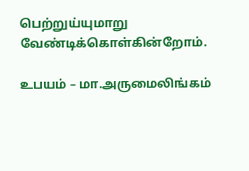பெற்றுய்யுமாறு வேண்டிக்கொள்கின்றோம்.

உபயம் – மா.அருமைலிங்கம்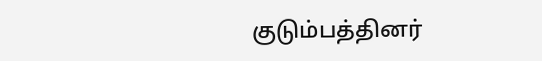குடும்பத்தினர்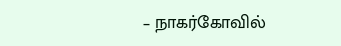– நாகர்கோவில்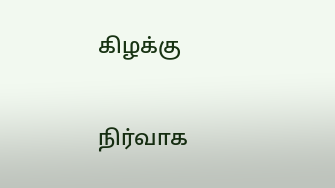கிழக்கு

நிர்வாக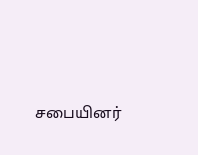சபையினர்